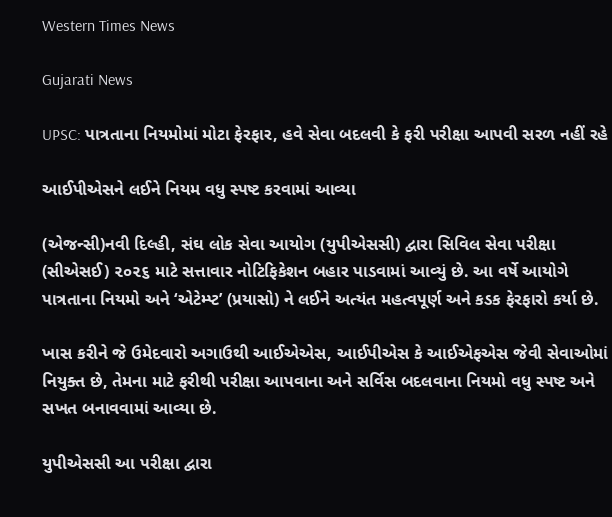Western Times News

Gujarati News

UPSC: પાત્રતાના નિયમોમાં મોટા ફેરફાર, હવે સેવા બદલવી કે ફરી પરીક્ષા આપવી સરળ નહીં રહે

આઈપીએસને લઈને નિયમ વધુ સ્પષ્ટ કરવામાં આવ્યા

(એજન્સી)નવી દિલ્હી, સંઘ લોક સેવા આયોગ (યુપીએસસી) દ્વારા સિવિલ સેવા પરીક્ષા (સીએસઈ) ૨૦૨૬ માટે સત્તાવાર નોટિફિકેશન બહાર પાડવામાં આવ્યું છે. આ વર્ષે આયોગે પાત્રતાના નિયમો અને ‘એટેમ્પ્ટ’ (પ્રયાસો) ને લઈને અત્યંત મહત્વપૂર્ણ અને કડક ફેરફારો કર્યા છે.

ખાસ કરીને જે ઉમેદવારો અગાઉથી આઈએએસ, આઈપીએસ કે આઈએફએસ જેવી સેવાઓમાં નિયુક્ત છે, તેમના માટે ફરીથી પરીક્ષા આપવાના અને સર્વિસ બદલવાના નિયમો વધુ સ્પષ્ટ અને સખત બનાવવામાં આવ્યા છે.

યુપીએસસી આ પરીક્ષા દ્વારા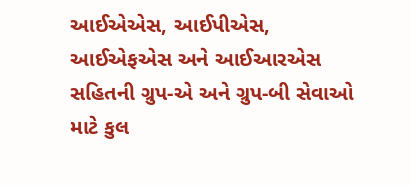આઈએએસ, આઈપીએસ, આઈએફએસ અને આઈઆરએસ સહિતની ગ્રુપ-એ અને ગ્રુપ-બી સેવાઓ માટે કુલ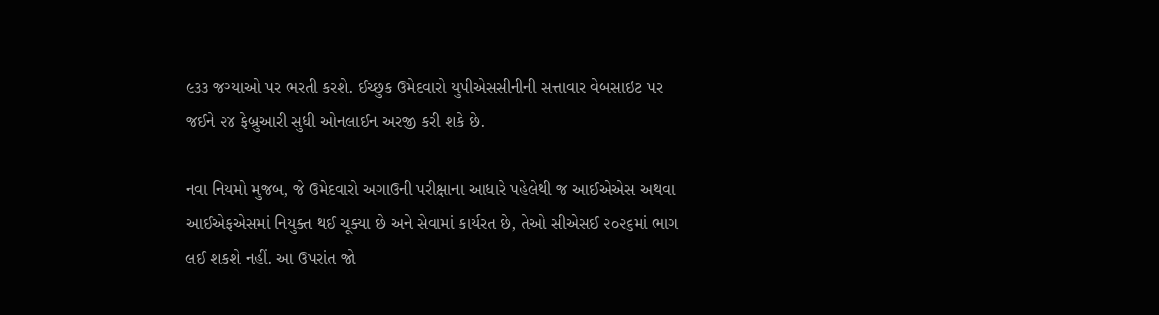૯૩૩ જગ્યાઓ પર ભરતી કરશે. ઈચ્છુક ઉમેદવારો યુપીએસસીનીની સત્તાવાર વેબસાઇટ પર જઈને ૨૪ ફેબ્રુઆરી સુધી ઓનલાઈન અરજી કરી શકે છે.

નવા નિયમો મુજબ, જે ઉમેદવારો અગાઉની પરીક્ષાના આધારે પહેલેથી જ આઈએએસ અથવા આઈએફએસમાં નિયુક્ત થઈ ચૂક્યા છે અને સેવામાં કાર્યરત છે, તેઓ સીએસઈ ૨૦૨૬માં ભાગ લઈ શકશે નહીં. આ ઉપરાંત જો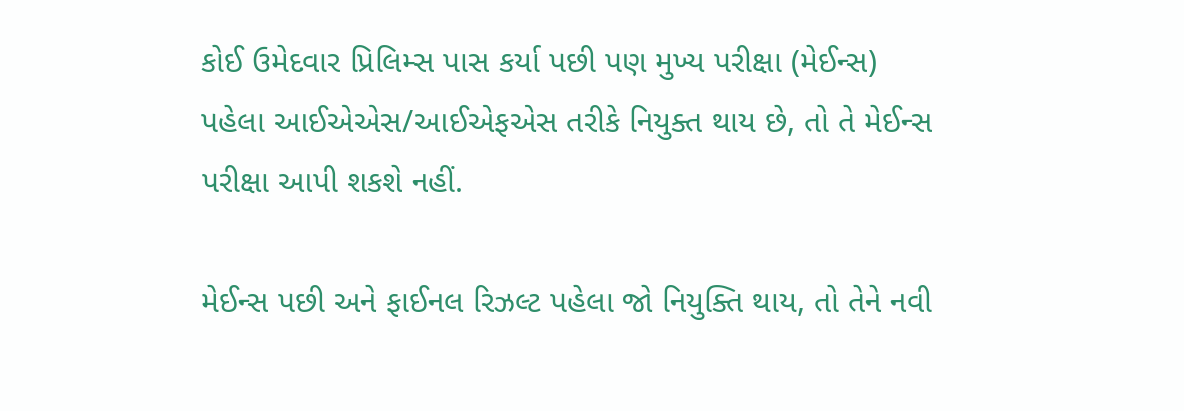કોઈ ઉમેદવાર પ્રિલિમ્સ પાસ કર્યા પછી પણ મુખ્ય પરીક્ષા (મેઈન્સ) પહેલા આઈએએસ/આઈએફએસ તરીકે નિયુક્ત થાય છે, તો તે મેઈન્સ પરીક્ષા આપી શકશે નહીં.

મેઈન્સ પછી અને ફાઈનલ રિઝલ્ટ પહેલા જો નિયુક્તિ થાય, તો તેને નવી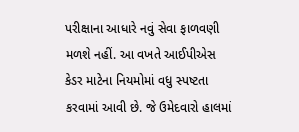પરીક્ષાના આધારે નવું સેવા ફાળવણી મળશે નહીં. આ વખતે આઈપીએસ કેડર માટેના નિયમોમાં વધુ સ્પષ્ટતા કરવામાં આવી છે. જે ઉમેદવારો હાલમાં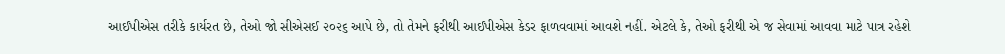આઈપીએસ તરીકે કાર્યરત છે, તેઓ જો સીએસઈ ૨૦૨૬ આપે છે, તો તેમને ફરીથી આઈપીએસ કેડર ફાળવવામાં આવશે નહીં. એટલે કે, તેઓ ફરીથી એ જ સેવામાં આવવા માટે પાત્ર રહેશે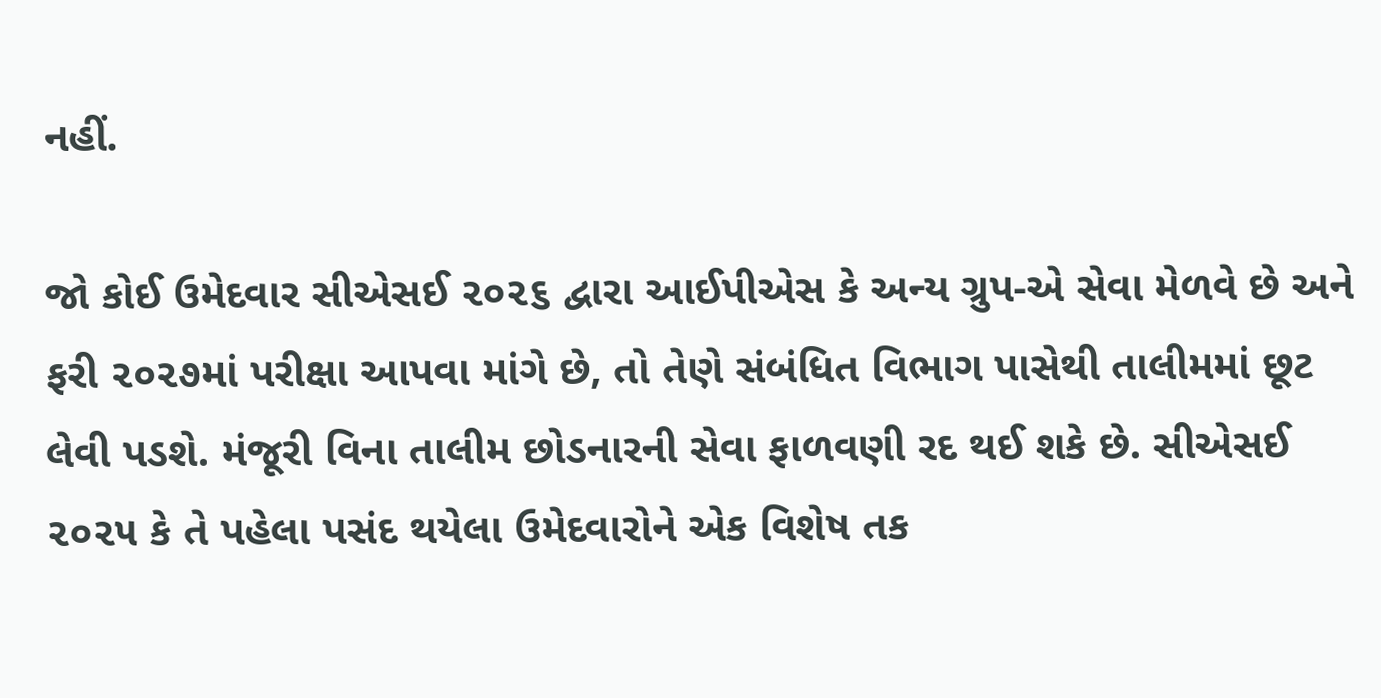નહીં.

જો કોઈ ઉમેદવાર સીએસઈ ૨૦૨૬ દ્વારા આઈપીએસ કે અન્ય ગ્રુપ-એ સેવા મેળવે છે અને ફરી ૨૦૨૭માં પરીક્ષા આપવા માંગે છે, તો તેણે સંબંધિત વિભાગ પાસેથી તાલીમમાં છૂટ લેવી પડશે. મંજૂરી વિના તાલીમ છોડનારની સેવા ફાળવણી રદ થઈ શકે છે. સીએસઈ ૨૦૨૫ કે તે પહેલા પસંદ થયેલા ઉમેદવારોને એક વિશેષ તક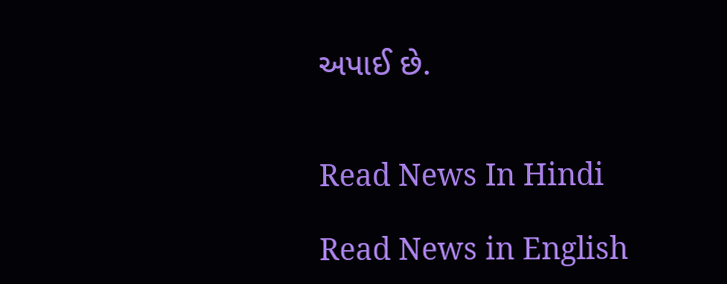અપાઈ છે.


Read News In Hindi

Read News in English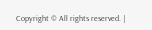Copyright © All rights reserved. |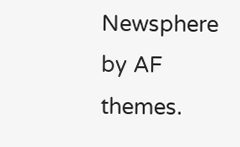Newsphere by AF themes.